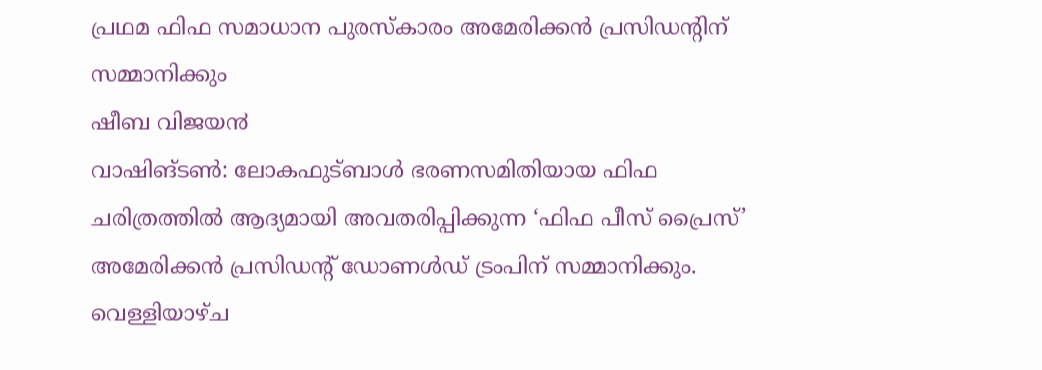പ്രഥമ ഫിഫ സമാധാന പുരസ്കാരം അമേരിക്കൻ പ്രസിഡന്റിന് സമ്മാനിക്കും
ഷീബ വിജയ൯
വാഷിങ്ടൺ: ലോകഫുട്ബാൾ ഭരണസമിതിയായ ഫിഫ ചരിത്രത്തിൽ ആദ്യമായി അവതരിപ്പിക്കുന്ന ‘ഫിഫ പീസ് പ്രൈസ്’ അമേരിക്കൻ പ്രസിഡൻ്റ് ഡോണൾഡ് ട്രംപിന് സമ്മാനിക്കും. വെള്ളിയാഴ്ച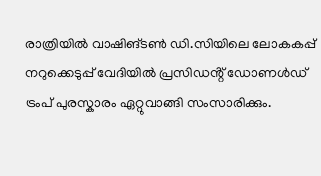രാത്രിയിൽ വാഷിങ്ടൺ ഡി.സിയിലെ ലോകകപ്പ് നറുക്കെടുപ്പ് വേദിയിൽ പ്രസിഡൻ്റ് ഡോണൾഡ് ട്രംപ് പുരസ്കാരം ഏറ്റുവാങ്ങി സംസാരിക്കും.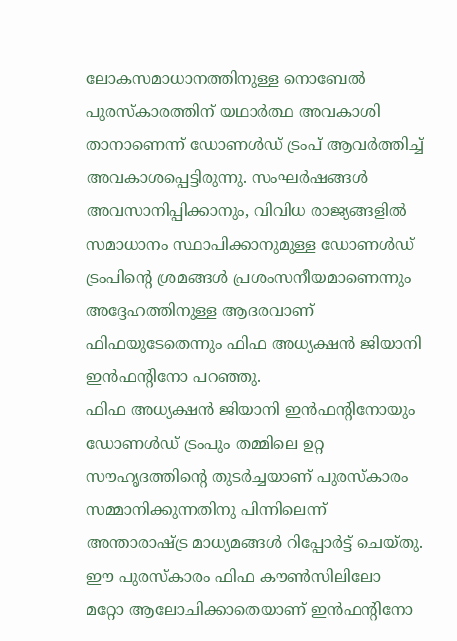ലോകസമാധാനത്തിനുള്ള നൊബേൽ പുരസ്കാരത്തിന് യഥാർത്ഥ അവകാശി താനാണെന്ന് ഡോണൾഡ് ട്രംപ് ആവർത്തിച്ച് അവകാശപ്പെട്ടിരുന്നു. സംഘർഷങ്ങൾ അവസാനിപ്പിക്കാനും, വിവിധ രാജ്യങ്ങളിൽ സമാധാനം സ്ഥാപിക്കാനുമുള്ള ഡോണൾഡ് ട്രംപിൻ്റെ ശ്രമങ്ങൾ പ്രശംസനീയമാണെന്നും അദ്ദേഹത്തിനുള്ള ആദരവാണ് ഫിഫയുടേതെന്നും ഫിഫ അധ്യക്ഷൻ ജിയാനി ഇൻഫന്റിനോ പറഞ്ഞു.
ഫിഫ അധ്യക്ഷൻ ജിയാനി ഇൻഫന്റിനോയും ഡോണൾഡ് ട്രംപും തമ്മിലെ ഉറ്റ സൗഹൃദത്തിന്റെ തുടർച്ചയാണ് പുരസ്കാരം സമ്മാനിക്കുന്നതിനു പിന്നിലെന്ന് അന്താരാഷ്ട്ര മാധ്യമങ്ങൾ റിപ്പോർട്ട് ചെയ്തു. ഈ പുരസ്കാരം ഫിഫ കൗൺസിലിലോ മറ്റോ ആലോചിക്കാതെയാണ് ഇൻഫന്റിനോ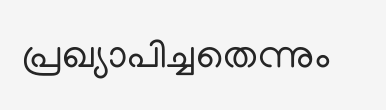പ്രഖ്യാപിച്ചതെന്നും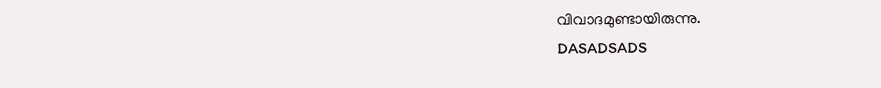വിവാദമുണ്ടായിരുന്നു.
DASADSADS